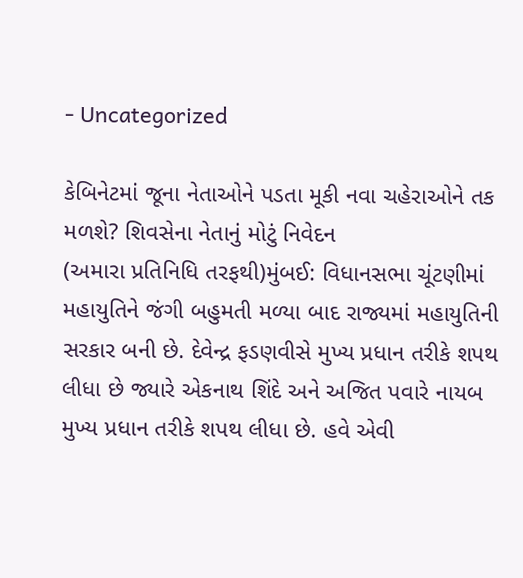- Uncategorized

કેબિનેટમાં જૂના નેતાઓને પડતા મૂકી નવા ચહેરાઓને તક મળશે? શિવસેના નેતાનું મોટું નિવેદન
(અમારા પ્રતિનિધિ તરફથી)મુંબઈ: વિધાનસભા ચૂંટણીમાં મહાયુતિને જંગી બહુમતી મળ્યા બાદ રાજ્યમાં મહાયુતિની સરકાર બની છે. દેવેન્દ્ર ફડણવીસે મુખ્ય પ્રધાન તરીકે શપથ લીધા છે જ્યારે એકનાથ શિંદે અને અજિત પવારે નાયબ મુખ્ય પ્રધાન તરીકે શપથ લીધા છે. હવે એવી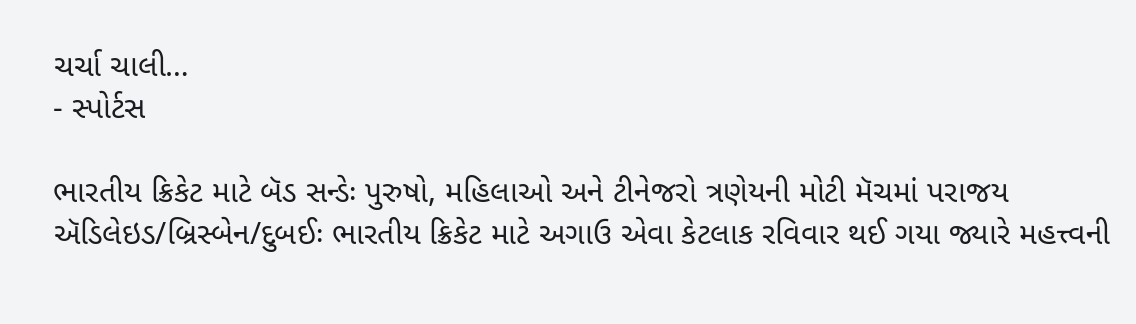ચર્ચા ચાલી…
- સ્પોર્ટસ

ભારતીય ક્રિકેટ માટે બૅડ સન્ડેઃ પુરુષો, મહિલાઓ અને ટીનેજરો ત્રણેયની મોટી મૅચમાં પરાજય
ઍડિલેઇડ/બ્રિસ્બેન/દુબઈઃ ભારતીય ક્રિકેટ માટે અગાઉ એવા કેટલાક રવિવાર થઈ ગયા જ્યારે મહત્ત્વની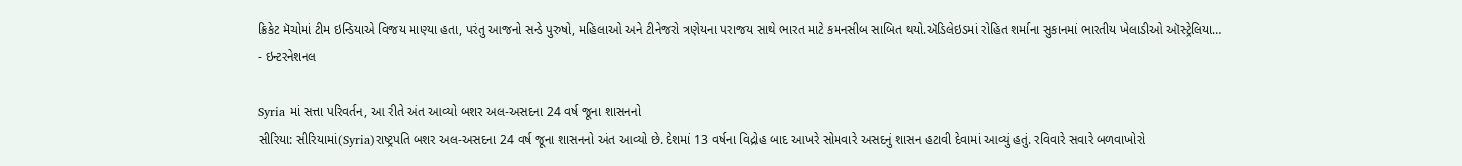ક્રિકેટ મૅચોમાં ટીમ ઇન્ડિયાએ વિજય માણ્યા હતા, પરંતુ આજનો સન્ડે પુરુષો, મહિલાઓ અને ટીનેજરો ત્રણેયના પરાજય સાથે ભારત માટે કમનસીબ સાબિત થયો.ઍડિલેઇડમાં રોહિત શર્માના સુકાનમાં ભારતીય ખેલાડીઓ ઑસ્ટ્રેલિયા…
- ઇન્ટરનેશનલ

Syria માં સત્તા પરિવર્તન, આ રીતે અંત આવ્યો બશર અલ-અસદના 24 વર્ષ જૂના શાસનનો
સીરિયા: સીરિયામાં(Syria)રાષ્ટ્રપતિ બશર અલ-અસદના 24 વર્ષ જૂના શાસનનો અંત આવ્યો છે. દેશમાં 13 વર્ષના વિદ્રોહ બાદ આખરે સોમવારે અસદનું શાસન હટાવી દેવામાં આવ્યું હતું. રવિવારે સવારે બળવાખોરો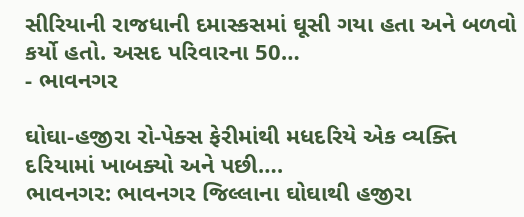સીરિયાની રાજધાની દમાસ્કસમાં ઘૂસી ગયા હતા અને બળવો કર્યો હતો. અસદ પરિવારના 50…
- ભાવનગર

ઘોઘા-હજીરા રો-પેક્સ ફેરીમાંથી મધદરિયે એક વ્યક્તિ દરિયામાં ખાબક્યો અને પછી….
ભાવનગર: ભાવનગર જિલ્લાના ઘોઘાથી હજીરા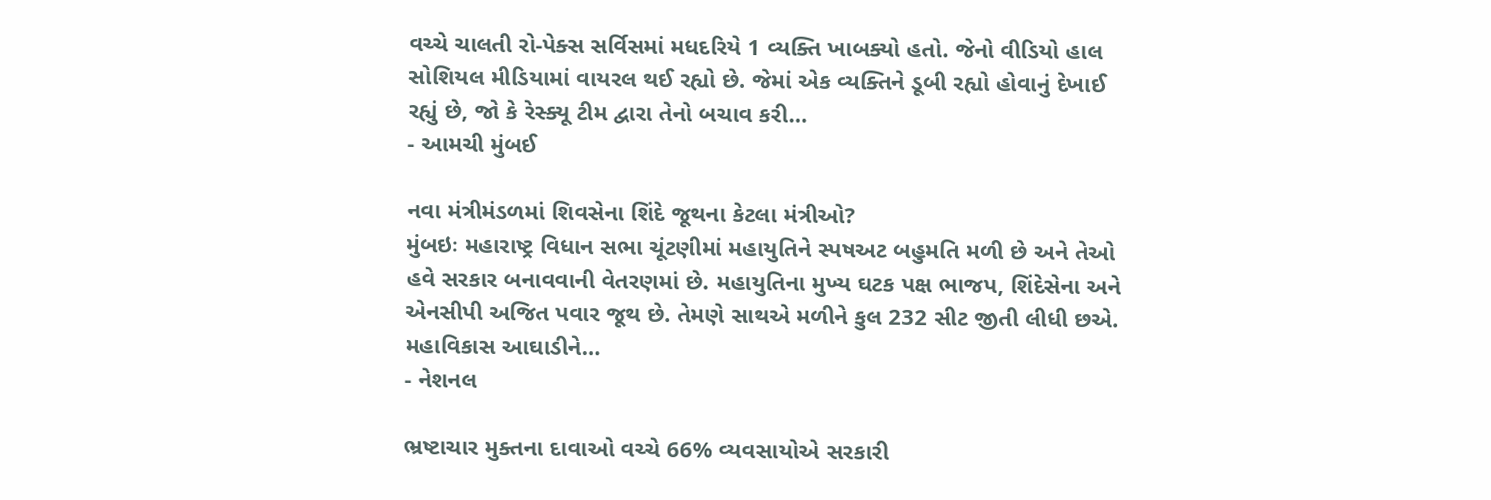વચ્ચે ચાલતી રો-પેક્સ સર્વિસમાં મધદરિયે 1 વ્યક્તિ ખાબક્યો હતો. જેનો વીડિયો હાલ સોશિયલ મીડિયામાં વાયરલ થઈ રહ્યો છે. જેમાં એક વ્યક્તિને ડૂબી રહ્યો હોવાનું દેખાઈ રહ્યું છે, જો કે રેસ્ક્યૂ ટીમ દ્વારા તેનો બચાવ કરી…
- આમચી મુંબઈ

નવા મંત્રીમંડળમાં શિવસેના શિંદે જૂથના કેટલા મંત્રીઓ?
મુંબઇઃ મહારાષ્ટ્ર વિધાન સભા ચૂંટણીમાં મહાયુતિને સ્પષઅટ બહુમતિ મળી છે અને તેઓ હવે સરકાર બનાવવાની વેતરણમાં છે. મહાયુતિના મુખ્ય ઘટક પક્ષ ભાજપ, શિંદેસેના અને એનસીપી અજિત પવાર જૂથ છે. તેમણે સાથએ મળીને કુલ 232 સીટ જીતી લીધી છએ. મહાવિકાસ આઘાડીને…
- નેશનલ

ભ્રષ્ટાચાર મુક્તના દાવાઓ વચ્ચે 66% વ્યવસાયોએ સરકારી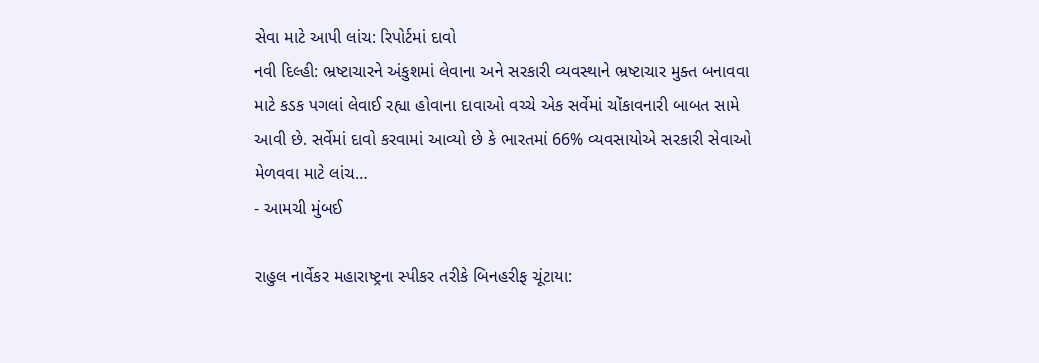સેવા માટે આપી લાંચ: રિપોર્ટમાં દાવો
નવી દિલ્હી: ભ્રષ્ટાચારને અંકુશમાં લેવાના અને સરકારી વ્યવસ્થાને ભ્રષ્ટાચાર મુક્ત બનાવવા માટે કડક પગલાં લેવાઈ રહ્યા હોવાના દાવાઓ વચ્ચે એક સર્વેમાં ચોંકાવનારી બાબત સામે આવી છે. સર્વેમાં દાવો કરવામાં આવ્યો છે કે ભારતમાં 66% વ્યવસાયોએ સરકારી સેવાઓ મેળવવા માટે લાંચ…
- આમચી મુંબઈ

રાહુલ નાર્વેકર મહારાષ્ટ્રના સ્પીકર તરીકે બિનહરીફ ચૂંટાયા: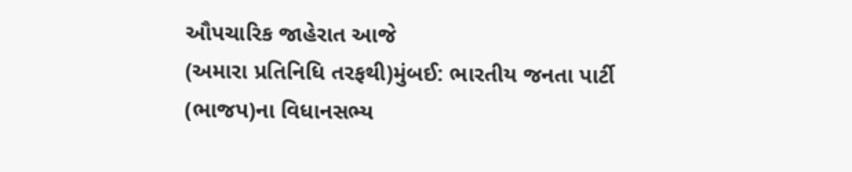ઔપચારિક જાહેરાત આજે
(અમારા પ્રતિનિધિ તરફથી)મુંબઈ: ભારતીય જનતા પાર્ટી (ભાજપ)ના વિધાનસભ્ય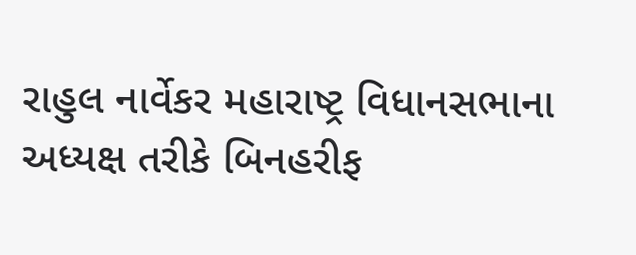રાહુલ નાર્વેકર મહારાષ્ટ્ર વિધાનસભાના અધ્યક્ષ તરીકે બિનહરીફ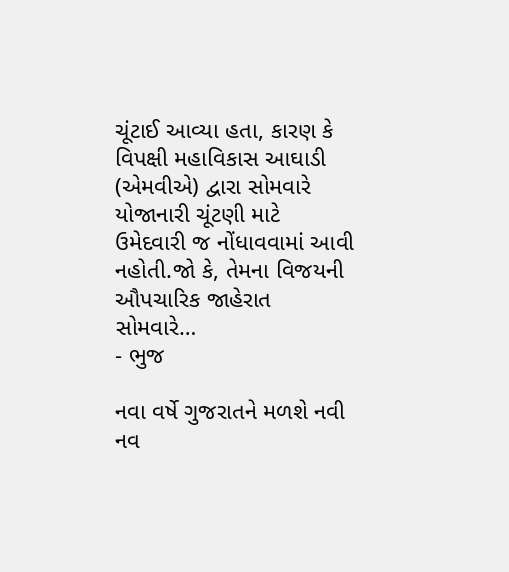ચૂંટાઈ આવ્યા હતા, કારણ કે વિપક્ષી મહાવિકાસ આઘાડી (એમવીએ) દ્વારા સોમવારે યોજાનારી ચૂંટણી માટે ઉમેદવારી જ નોંધાવવામાં આવી નહોતી.જો કે, તેમના વિજયની ઔપચારિક જાહેરાત સોમવારે…
- ભુજ

નવા વર્ષે ગુજરાતને મળશે નવી નવ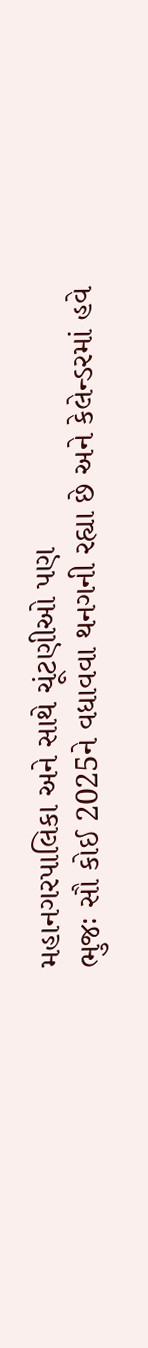મહાનગરપાલિકા અને સાથે ચૂંટણીઓ પણ
ભુજઃ સૌ કોઈ 2025ને વધાવવા થનગની રહ્યા છે અને કેલેન્ડરમાં હવે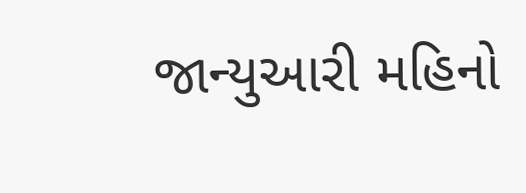જાન્યુઆરી મહિનો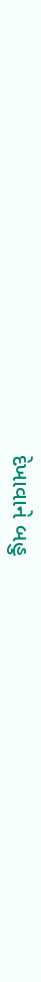દેખાવાને બહુ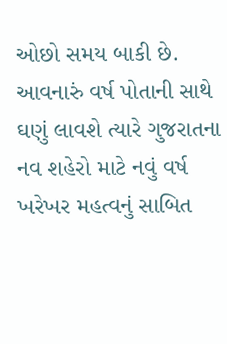ઓછો સમય બાકી છે. આવનારું વર્ષ પોતાની સાથે ઘણું લાવશે ત્યારે ગુજરાતના નવ શહેરો માટે નવું વર્ષ ખરેખર મહત્વનું સાબિત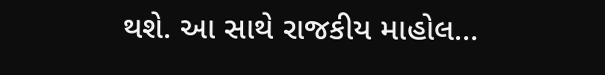થશે. આ સાથે રાજકીય માહોલ…